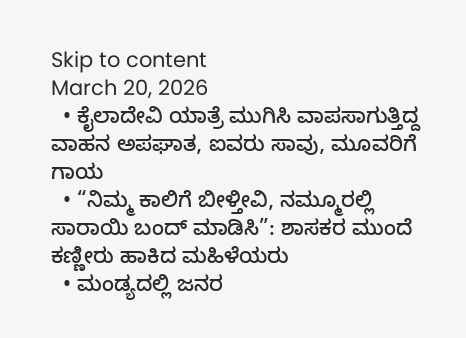Skip to content
March 20, 2026
  • ಕೈಲಾದೇವಿ ಯಾತ್ರೆ ಮುಗಿಸಿ ವಾಪಸಾಗುತ್ತಿದ್ದ ವಾಹನ ಅಪಘಾತ, ಐವರು ಸಾವು, ಮೂವರಿಗೆ ಗಾಯ
  • “ನಿಮ್ಮ ಕಾಲಿಗೆ ಬೀಳ್ತೀವಿ, ನಮ್ಮೂರಲ್ಲಿ ಸಾರಾಯಿ ಬಂದ್ ಮಾಡಿಸಿ”: ಶಾಸಕರ ಮುಂದೆ ಕಣ್ಣೀರು ಹಾಕಿದ ಮಹಿಳೆಯರು
  • ಮಂಡ್ಯದಲ್ಲಿ ಜನರ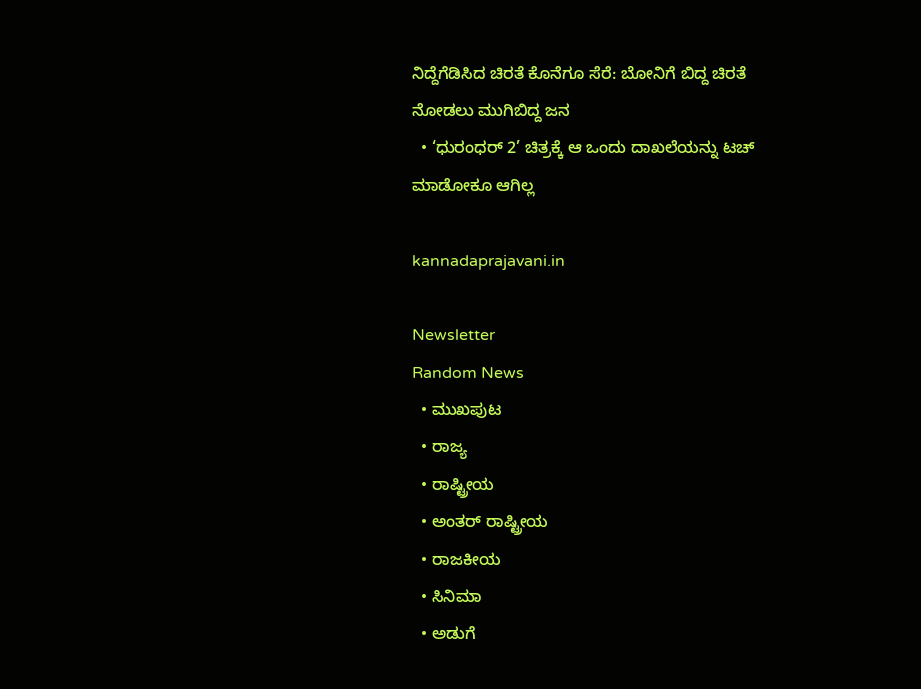ನಿದ್ದೆಗೆಡಿಸಿದ ಚಿರತೆ ಕೊನೆಗೂ ಸೆರೆ: ಬೋನಿಗೆ ಬಿದ್ದ ಚಿರತೆ ನೋಡಲು ಮುಗಿಬಿದ್ದ ಜನ
  • ‘ಧುರಂಧರ್ 2’ ಚಿತ್ರಕ್ಕೆ ಆ ಒಂದು ದಾಖಲೆಯನ್ನು ಟಚ್ ಮಾಡೋಕೂ ಆಗಿಲ್ಲ

kannadaprajavani.in

Newsletter
Random News
  • ಮುಖಪುಟ
  • ರಾಜ್ಯ
  • ರಾಷ್ಟ್ರೀಯ
  • ಅಂತರ್ ರಾಷ್ಟ್ರೀಯ
  • ರಾಜಕೀಯ
  • ಸಿನಿಮಾ
  • ಅಡುಗೆ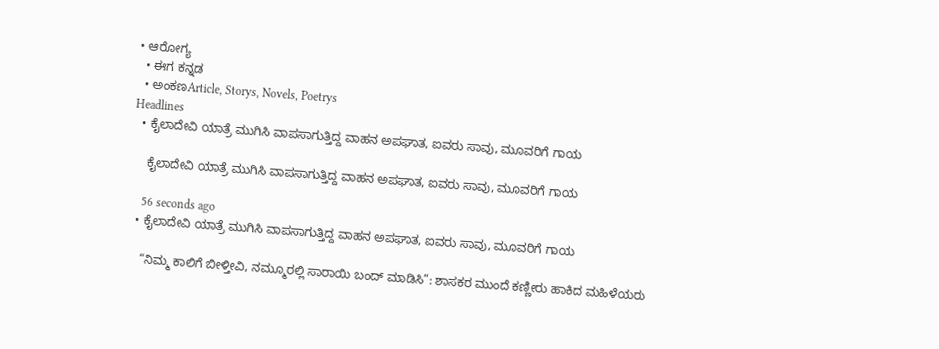• ಆರೋಗ್ಯ
  • ಈಗ ಕನ್ನಡ
  • ಅಂಕಣArticle, Storys, Novels, Poetrys
Headlines
  • ಕೈಲಾದೇವಿ ಯಾತ್ರೆ ಮುಗಿಸಿ ವಾಪಸಾಗುತ್ತಿದ್ದ ವಾಹನ ಅಪಘಾತ, ಐವರು ಸಾವು, ಮೂವರಿಗೆ ಗಾಯ

    ಕೈಲಾದೇವಿ ಯಾತ್ರೆ ಮುಗಿಸಿ ವಾಪಸಾಗುತ್ತಿದ್ದ ವಾಹನ ಅಪಘಾತ, ಐವರು ಸಾವು, ಮೂವರಿಗೆ ಗಾಯ

    56 seconds ago
  • ಕೈಲಾದೇವಿ ಯಾತ್ರೆ ಮುಗಿಸಿ ವಾಪಸಾಗುತ್ತಿದ್ದ ವಾಹನ ಅಪಘಾತ, ಐವರು ಸಾವು, ಮೂವರಿಗೆ ಗಾಯ

    “ನಿಮ್ಮ ಕಾಲಿಗೆ ಬೀಳ್ತೀವಿ, ನಮ್ಮೂರಲ್ಲಿ ಸಾರಾಯಿ ಬಂದ್ ಮಾಡಿಸಿ”: ಶಾಸಕರ ಮುಂದೆ ಕಣ್ಣೀರು ಹಾಕಿದ ಮಹಿಳೆಯರು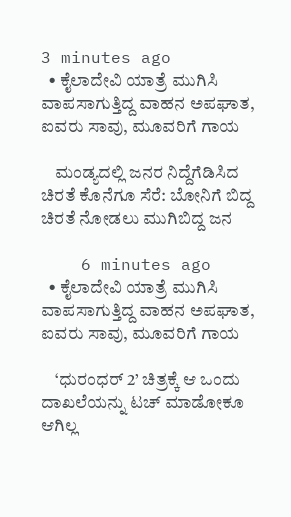3 minutes ago
  • ಕೈಲಾದೇವಿ ಯಾತ್ರೆ ಮುಗಿಸಿ ವಾಪಸಾಗುತ್ತಿದ್ದ ವಾಹನ ಅಪಘಾತ, ಐವರು ಸಾವು, ಮೂವರಿಗೆ ಗಾಯ

    ಮಂಡ್ಯದಲ್ಲಿ ಜನರ ನಿದ್ದೆಗೆಡಿಸಿದ ಚಿರತೆ ಕೊನೆಗೂ ಸೆರೆ: ಬೋನಿಗೆ ಬಿದ್ದ ಚಿರತೆ ನೋಡಲು ಮುಗಿಬಿದ್ದ ಜನ

    6 minutes ago
  • ಕೈಲಾದೇವಿ ಯಾತ್ರೆ ಮುಗಿಸಿ ವಾಪಸಾಗುತ್ತಿದ್ದ ವಾಹನ ಅಪಘಾತ, ಐವರು ಸಾವು, ಮೂವರಿಗೆ ಗಾಯ

    ‘ಧುರಂಧರ್ 2’ ಚಿತ್ರಕ್ಕೆ ಆ ಒಂದು ದಾಖಲೆಯನ್ನು ಟಚ್ ಮಾಡೋಕೂ ಆಗಿಲ್ಲ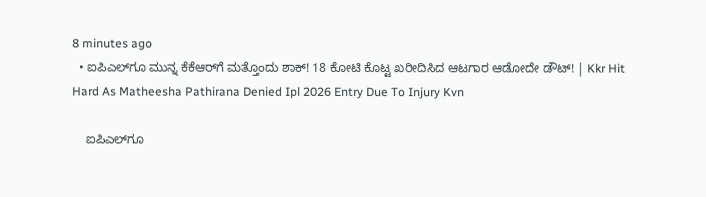8 minutes ago
  • ಐಪಿಎಲ್‌ಗೂ ಮುನ್ನ ಕೆಕೆಆರ್‌ಗೆ ಮತ್ತೊಂದು ಶಾಕ್! 18 ಕೋಟಿ ಕೊಟ್ಟ ಖರೀದಿಸಿದ ಆಟಗಾರ ಆಡೋದೇ ಡೌಟ್! | Kkr Hit Hard As Matheesha Pathirana Denied Ipl 2026 Entry Due To Injury Kvn

    ಐಪಿಎಲ್‌ಗೂ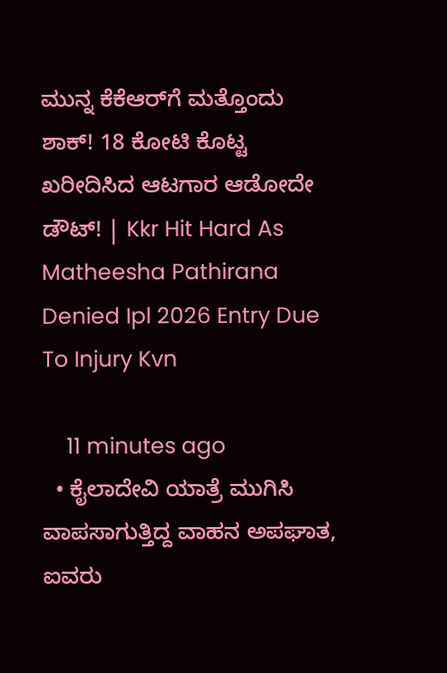ಮುನ್ನ ಕೆಕೆಆರ್‌ಗೆ ಮತ್ತೊಂದು ಶಾಕ್! 18 ಕೋಟಿ ಕೊಟ್ಟ ಖರೀದಿಸಿದ ಆಟಗಾರ ಆಡೋದೇ ಡೌಟ್! | Kkr Hit Hard As Matheesha Pathirana Denied Ipl 2026 Entry Due To Injury Kvn

    11 minutes ago
  • ಕೈಲಾದೇವಿ ಯಾತ್ರೆ ಮುಗಿಸಿ ವಾಪಸಾಗುತ್ತಿದ್ದ ವಾಹನ ಅಪಘಾತ, ಐವರು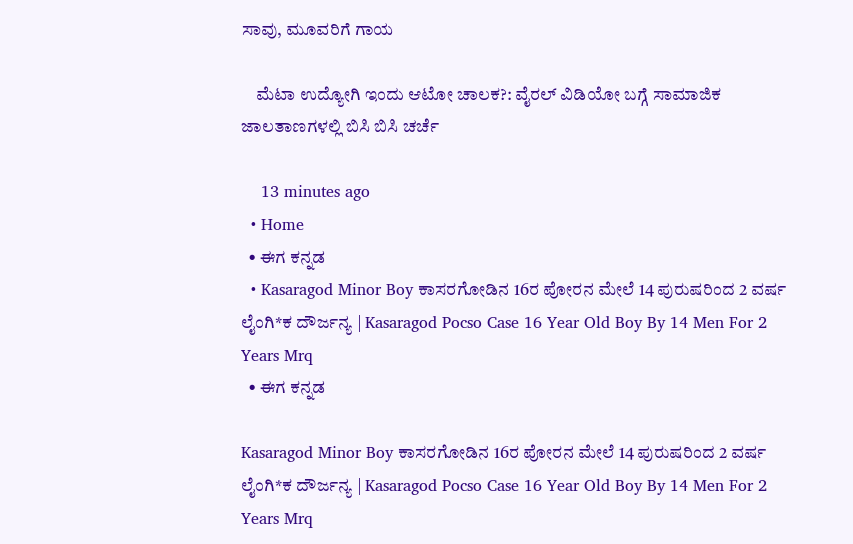ಸಾವು, ಮೂವರಿಗೆ ಗಾಯ

    ಮೆಟಾ ಉದ್ಯೋಗಿ ಇಂದು ಆಟೋ ಚಾಲಕ?: ವೈರಲ್ ವಿಡಿಯೋ ಬಗ್ಗೆ ಸಾಮಾಜಿಕ ಜಾಲತಾಣಗಳಲ್ಲಿ ಬಿಸಿ ಬಿಸಿ ಚರ್ಚೆ

    13 minutes ago
  • Home
  • ಈಗ ಕನ್ನಡ
  • Kasaragod Minor Boy ಕಾಸರಗೋಡಿನ 16ರ ಪೋರನ ಮೇಲೆ 14 ಪುರುಷರಿಂದ 2 ವರ್ಷ ಲೈಂಗಿ*ಕ ದೌರ್ಜನ್ಯ | Kasaragod Pocso Case 16 Year Old Boy By 14 Men For 2 Years Mrq
  • ಈಗ ಕನ್ನಡ

Kasaragod Minor Boy ಕಾಸರಗೋಡಿನ 16ರ ಪೋರನ ಮೇಲೆ 14 ಪುರುಷರಿಂದ 2 ವರ್ಷ ಲೈಂಗಿ*ಕ ದೌರ್ಜನ್ಯ | Kasaragod Pocso Case 16 Year Old Boy By 14 Men For 2 Years Mrq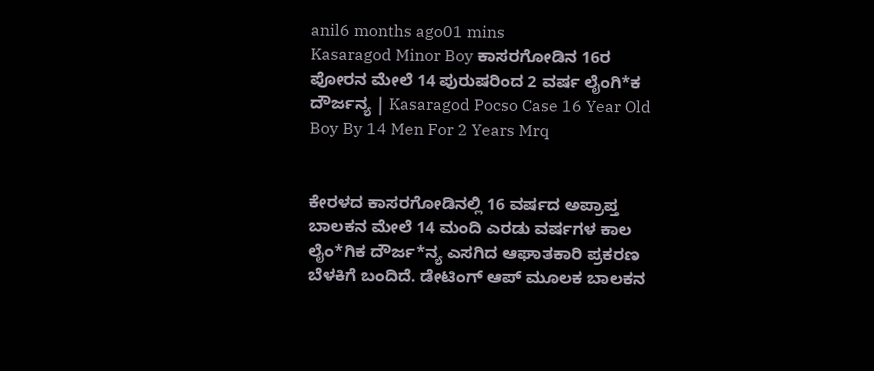anil6 months ago01 mins
Kasaragod Minor Boy ಕಾಸರಗೋಡಿನ 16ರ ಪೋರನ ಮೇಲೆ 14 ಪುರುಷರಿಂದ 2 ವರ್ಷ ಲೈಂಗಿ*ಕ ದೌರ್ಜನ್ಯ | Kasaragod Pocso Case 16 Year Old Boy By 14 Men For 2 Years Mrq


ಕೇರಳದ ಕಾಸರಗೋಡಿನಲ್ಲಿ 16 ವರ್ಷದ ಅಪ್ರಾಪ್ತ ಬಾಲಕನ ಮೇಲೆ 14 ಮಂದಿ ಎರಡು ವರ್ಷಗಳ ಕಾಲ ಲೈಂ*ಗಿಕ ದೌರ್ಜ*ನ್ಯ ಎಸಗಿದ ಆಘಾತಕಾರಿ ಪ್ರಕರಣ ಬೆಳಕಿಗೆ ಬಂದಿದೆ. ಡೇಟಿಂಗ್ ಆಪ್ ಮೂಲಕ ಬಾಲಕನ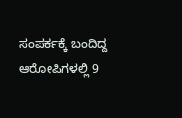ಸಂಪರ್ಕಕ್ಕೆ ಬಂದಿದ್ದ ಆರೋಪಿಗಳಲ್ಲಿ 9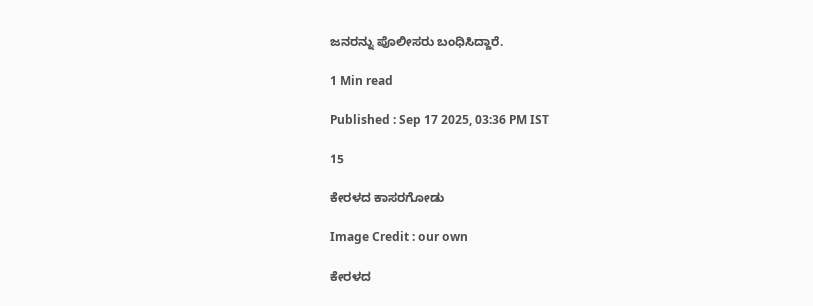ಜನರನ್ನು ಪೊಲೀಸರು ಬಂಧಿಸಿದ್ದಾರೆ.

1 Min read

Published : Sep 17 2025, 03:36 PM IST

15

ಕೇರಳದ ಕಾಸರಗೋಡು

Image Credit : our own

ಕೇರಳದ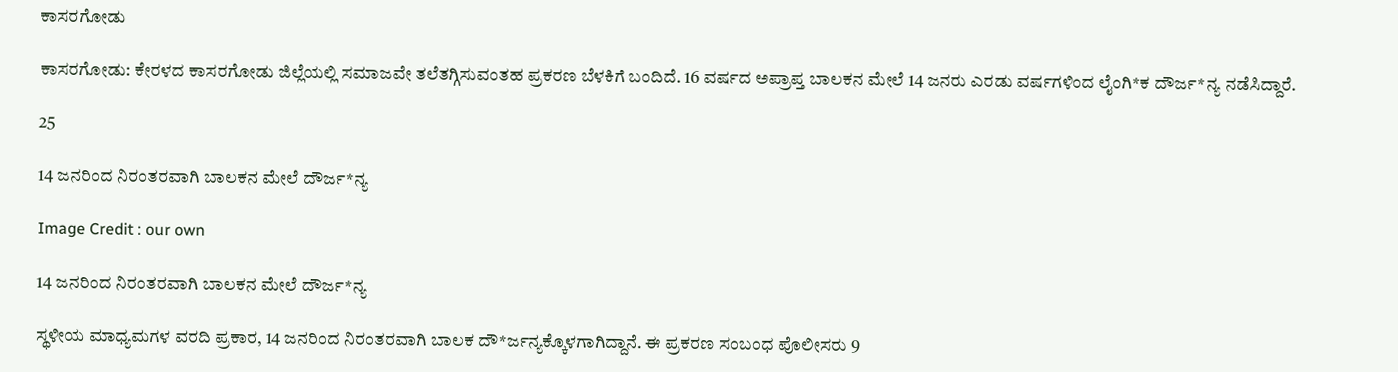ಕಾಸರಗೋಡು

ಕಾಸರಗೋಡು: ಕೇರಳದ ಕಾಸರಗೋಡು ಜಿಲ್ಲೆಯಲ್ಲಿ ಸಮಾಜವೇ ತಲೆತಗ್ಗಿಸುವಂತಹ ಪ್ರಕರಣ ಬೆಳಕಿಗೆ ಬಂದಿದೆ. 16 ವರ್ಷದ ಅಪ್ರಾಪ್ತ ಬಾಲಕನ ಮೇಲೆ 14 ಜನರು ಎರಡು ವರ್ಷಗಳಿಂದ ಲೈಂಗಿ*ಕ ದೌರ್ಜ*ನ್ಯ ನಡೆಸಿದ್ದಾರೆ.

25

14 ಜನರಿಂದ ನಿರಂತರವಾಗಿ ಬಾಲಕನ ಮೇಲೆ ದೌರ್ಜ*ನ್ಯ

Image Credit : our own

14 ಜನರಿಂದ ನಿರಂತರವಾಗಿ ಬಾಲಕನ ಮೇಲೆ ದೌರ್ಜ*ನ್ಯ

ಸ್ಥಳೀಯ ಮಾಧ್ಯಮಗಳ ವರದಿ ಪ್ರಕಾರ, 14 ಜನರಿಂದ ನಿರಂತರವಾಗಿ ಬಾಲಕ ದೌ*ರ್ಜನ್ಯಕ್ಕೊಳಗಾಗಿದ್ದಾನೆ. ಈ ಪ್ರಕರಣ ಸಂಬಂಧ ಪೊಲೀಸರು 9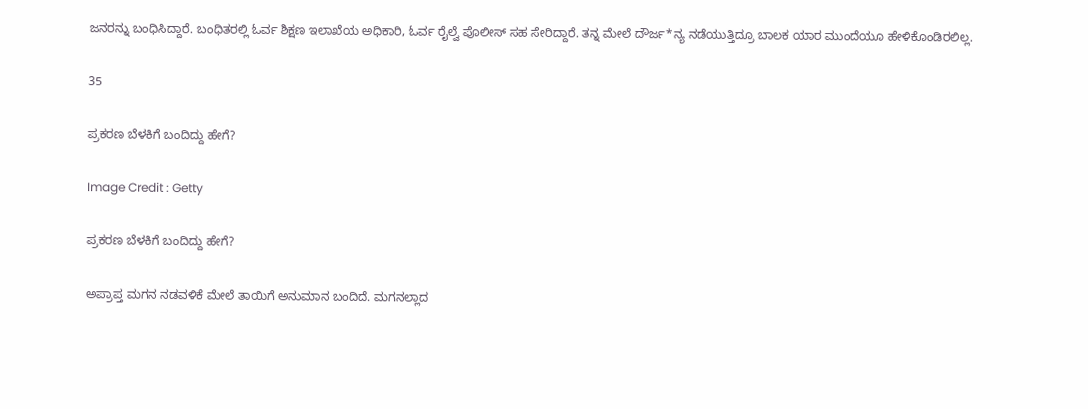ಜನರನ್ನು ಬಂಧಿಸಿದ್ದಾರೆ. ಬಂಧಿತರಲ್ಲಿ ಓರ್ವ ಶಿಕ್ಷಣ ಇಲಾಖೆಯ ಅಧಿಕಾರಿ, ಓರ್ವ ರೈಲ್ವೆ ಪೊಲೀಸ್ ಸಹ ಸೇರಿದ್ದಾರೆ. ತನ್ನ ಮೇಲೆ ದೌರ್ಜ*ನ್ಯ ನಡೆಯುತ್ತಿದ್ರೂ ಬಾಲಕ ಯಾರ ಮುಂದೆಯೂ ಹೇಳಿಕೊಂಡಿರಲಿಲ್ಲ.

35

ಪ್ರಕರಣ ಬೆಳಕಿಗೆ ಬಂದಿದ್ದು ಹೇಗೆ?

Image Credit : Getty

ಪ್ರಕರಣ ಬೆಳಕಿಗೆ ಬಂದಿದ್ದು ಹೇಗೆ?

ಅಪ್ರಾಪ್ತ ಮಗನ ನಡವಳಿಕೆ ಮೇಲೆ ತಾಯಿಗೆ ಅನುಮಾನ ಬಂದಿದೆ. ಮಗನಲ್ಲಾದ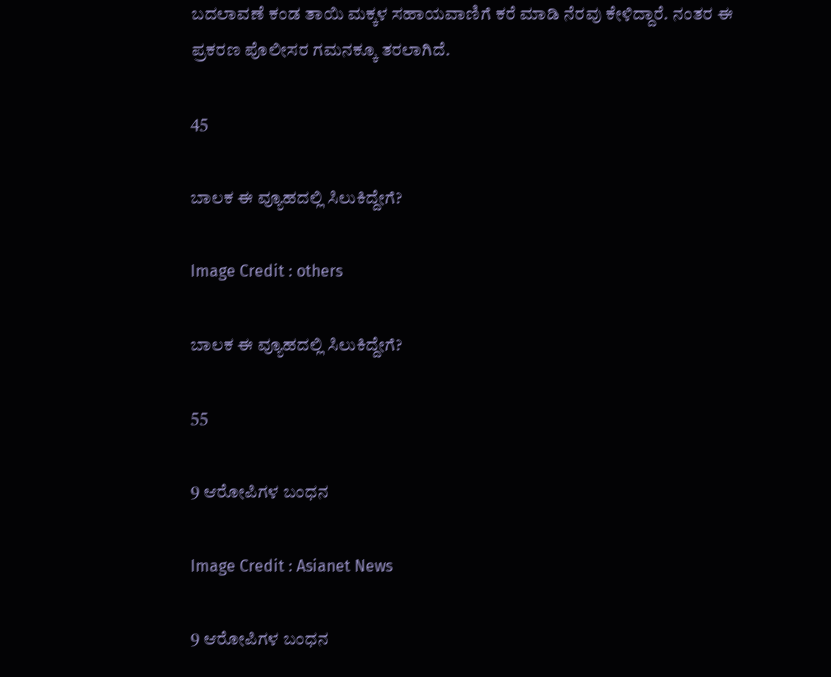ಬದಲಾವಣೆ ಕಂಡ ತಾಯಿ ಮಕ್ಕಳ ಸಹಾಯವಾಣಿಗೆ ಕರೆ ಮಾಡಿ ನೆರವು ಕೇಳಿದ್ದಾರೆ. ನಂತರ ಈ ಪ್ರಕರಣ ಪೊಲೀಸರ ಗಮನಕ್ಕೂ ತರಲಾಗಿದೆ.

45

ಬಾಲಕ ಈ ವ್ಯೂಹದಲ್ಲಿ ಸಿಲುಕಿದ್ದೇಗೆ?

Image Credit : others

ಬಾಲಕ ಈ ವ್ಯೂಹದಲ್ಲಿ ಸಿಲುಕಿದ್ದೇಗೆ?

55

9 ಆರೋಪಿಗಳ ಬಂಧನ

Image Credit : Asianet News

9 ಆರೋಪಿಗಳ ಬಂಧನ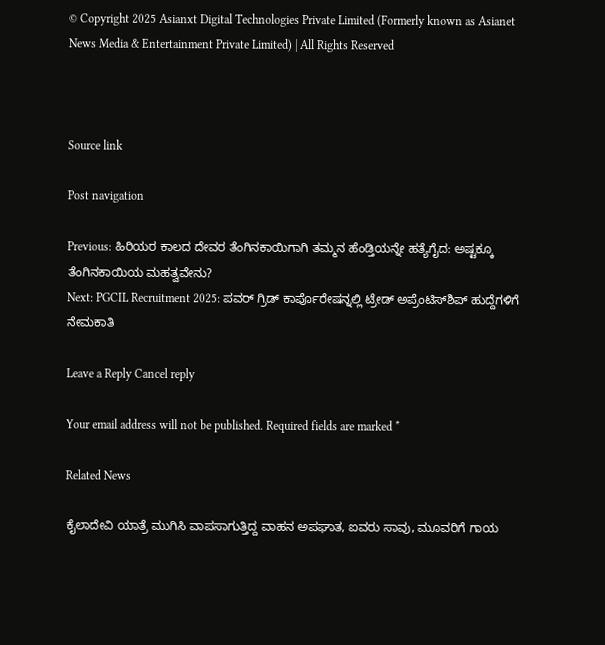© Copyright 2025 Asianxt Digital Technologies Private Limited (Formerly known as Asianet News Media & Entertainment Private Limited) | All Rights Reserved



Source link

Post navigation

Previous: ಹಿರಿಯರ ಕಾಲದ ದೇವರ ತೆಂಗಿನಕಾಯಿಗಾಗಿ ತಮ್ಮನ ಹೆಂಡ್ತಿಯನ್ನೇ ಹತ್ಯೆಗೈದ: ಅಷ್ಟಕ್ಕೂ ತೆಂಗಿನಕಾಯಿಯ ಮಹತ್ವವೇನು?
Next: PGCIL Recruitment 2025: ಪವರ್ ಗ್ರಿಡ್ ಕಾರ್ಪೊರೇಷನ್ನಲ್ಲಿ ಟ್ರೇಡ್ ಅಪ್ರೆಂಟಿಸ್‌ಶಿಪ್ ಹುದ್ದೆಗಳಿಗೆ ನೇಮಕಾತಿ

Leave a Reply Cancel reply

Your email address will not be published. Required fields are marked *

Related News

ಕೈಲಾದೇವಿ ಯಾತ್ರೆ ಮುಗಿಸಿ ವಾಪಸಾಗುತ್ತಿದ್ದ ವಾಹನ ಅಪಘಾತ, ಐವರು ಸಾವು, ಮೂವರಿಗೆ ಗಾಯ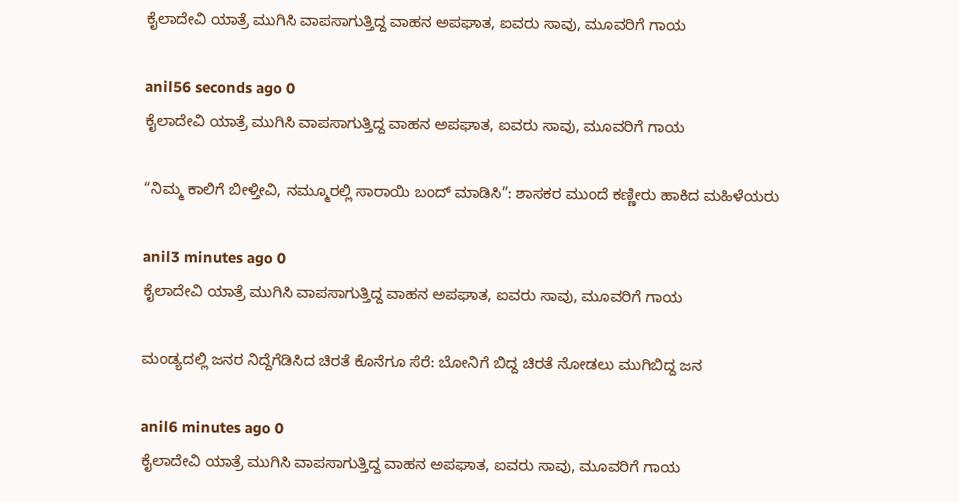ಕೈಲಾದೇವಿ ಯಾತ್ರೆ ಮುಗಿಸಿ ವಾಪಸಾಗುತ್ತಿದ್ದ ವಾಹನ ಅಪಘಾತ, ಐವರು ಸಾವು, ಮೂವರಿಗೆ ಗಾಯ

anil56 seconds ago 0
ಕೈಲಾದೇವಿ ಯಾತ್ರೆ ಮುಗಿಸಿ ವಾಪಸಾಗುತ್ತಿದ್ದ ವಾಹನ ಅಪಘಾತ, ಐವರು ಸಾವು, ಮೂವರಿಗೆ ಗಾಯ

“ನಿಮ್ಮ ಕಾಲಿಗೆ ಬೀಳ್ತೀವಿ, ನಮ್ಮೂರಲ್ಲಿ ಸಾರಾಯಿ ಬಂದ್ ಮಾಡಿಸಿ”: ಶಾಸಕರ ಮುಂದೆ ಕಣ್ಣೀರು ಹಾಕಿದ ಮಹಿಳೆಯರು

anil3 minutes ago 0
ಕೈಲಾದೇವಿ ಯಾತ್ರೆ ಮುಗಿಸಿ ವಾಪಸಾಗುತ್ತಿದ್ದ ವಾಹನ ಅಪಘಾತ, ಐವರು ಸಾವು, ಮೂವರಿಗೆ ಗಾಯ

ಮಂಡ್ಯದಲ್ಲಿ ಜನರ ನಿದ್ದೆಗೆಡಿಸಿದ ಚಿರತೆ ಕೊನೆಗೂ ಸೆರೆ: ಬೋನಿಗೆ ಬಿದ್ದ ಚಿರತೆ ನೋಡಲು ಮುಗಿಬಿದ್ದ ಜನ

anil6 minutes ago 0
ಕೈಲಾದೇವಿ ಯಾತ್ರೆ ಮುಗಿಸಿ ವಾಪಸಾಗುತ್ತಿದ್ದ ವಾಹನ ಅಪಘಾತ, ಐವರು ಸಾವು, ಮೂವರಿಗೆ ಗಾಯ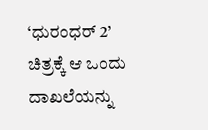‘ಧುರಂಧರ್ 2’ ಚಿತ್ರಕ್ಕೆ ಆ ಒಂದು ದಾಖಲೆಯನ್ನು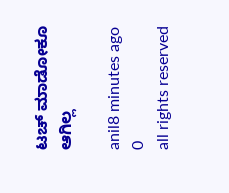ಟಚ್ ಮಾಡೋಕೂ ಆಗಿಲ್ಲ

anil8 minutes ago 0
all rights reserved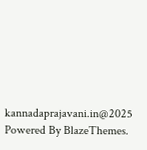kannadaprajavani.in@2025 Powered By BlazeThemes.